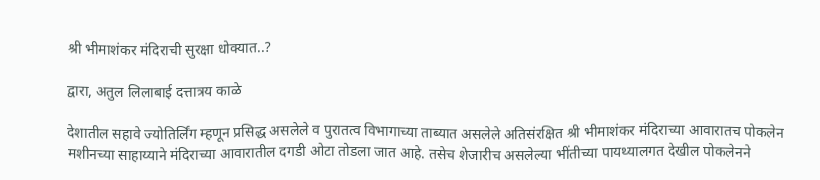श्री भीमाशंकर मंदिराची सुरक्षा धोक्यात..?

द्वारा, अतुल लिलाबाई दत्तात्रय काळे

देशातील सहावे ज्योतिर्लिंग म्हणून प्रसिद्ध असलेले व पुरातत्व विभागाच्या ताब्यात असलेले अतिसंरक्षित श्री भीमाशंकर मंदिराच्या आवारातच पोकलेन मशीनच्या साहाय्याने मंदिराच्या आवारातील दगडी ओटा तोडला जात आहे. तसेच शेजारीच असलेल्या भींतीच्या पायथ्यालगत देखील पोकलेनने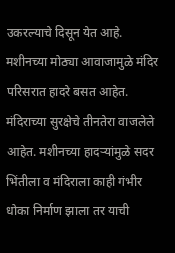उकरल्याचे दिसून येत आहे. मशीनच्या मोठ्या आवाजामुळे मंदिर परिसरात हादरे बसत आहेत. मंदिराच्या सुरक्षेचे तीनतेरा वाजलेले आहेत. मशीनच्या हादऱ्यांमुळे सदर भिंतीला व मंदिराला काही गंभीर धोका निर्माण झाला तर याची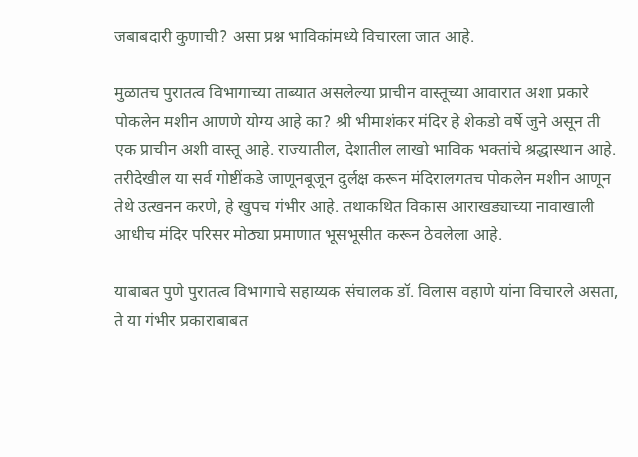जबाबदारी कुणाची? असा प्रश्न भाविकांमध्ये विचारला जात आहे.

मुळातच पुरातत्व विभागाच्या ताब्यात असलेल्या प्राचीन वास्तूच्या आवारात अशा प्रकारे पोकलेन मशीन आणणे योग्य आहे का? श्री भीमाशंकर मंदिर हे शेकडो वर्षे जुने असून ती एक प्राचीन अशी वास्तू आहे. राज्यातील, देशातील लाखो भाविक भक्तांचे श्रद्धास्थान आहे. तरीदेखील या सर्व गोष्टींकडे जाणूनबूजून दुर्लक्ष करून मंदिरालगतच पोकलेन मशीन आणून तेथे उत्खनन करणे, हे खुपच गंभीर आहे. तथाकथित विकास आराखड्याच्या नावाखाली आधीच मंदिर परिसर मोठ्या प्रमाणात भूसभूसीत करून ठेवलेला आहे.

याबाबत पुणे पुरातत्व विभागाचे सहाय्यक संचालक डॉ. विलास वहाणे यांना विचारले असता, ते या गंभीर प्रकाराबाबत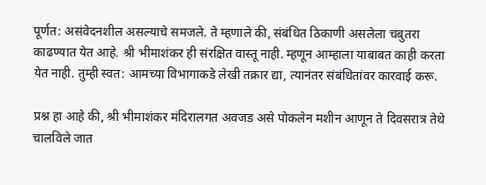पूर्णत: असंवेदनशील असल्याचे समजले. ते म्हणाले की, संबंधित ठिकाणी असलेला चबुतरा काढण्यात येत आहे. श्री भीमाशंकर ही संरक्षित वास्तू नाही. म्हणून आम्हाला याबाबत काही करता येत नाही. तुम्ही स्वत: आमच्या विभागाकडे लेखी तक्रार द्या, त्यानंतर संबंधितांवर कारवाई करू.

प्रश्न हा आहे की, श्री भीमाशंकर मंदिरालगत अवजड असे पोकलेन मशीन आणून ते दिवसरात्र तेथे चालविले जात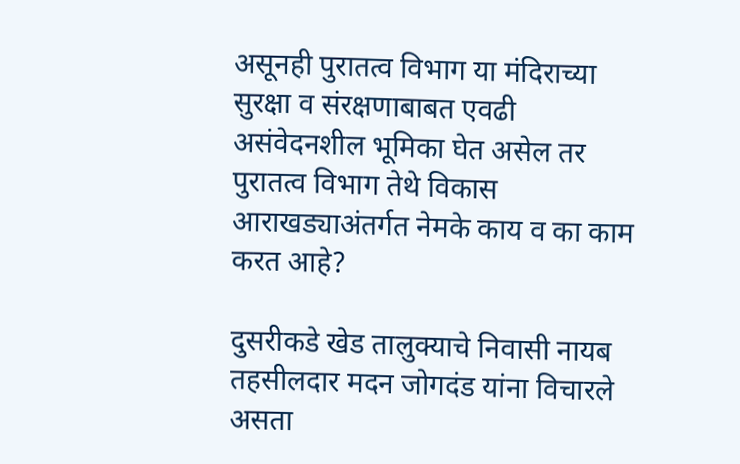असूनही पुरातत्व विभाग या मंदिराच्या सुरक्षा व संरक्षणाबाबत एवढी असंवेदनशील भूमिका घेत असेल तर पुरातत्व विभाग तेथे विकास आराखड्याअंतर्गत नेमके काय व का काम करत आहे?

दुसरीकडे खेड तालुक्याचे निवासी नायब तहसीलदार मदन जोगदंड यांना विचारले असता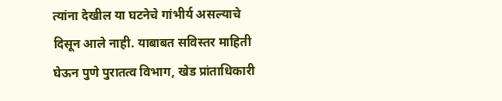त्यांना देखील या घटनेचे गांभीर्य असल्याचे दिसून आले नाही. याबाबत सविस्तर माहिती घेऊन पुणे पुरातत्व विभाग, खेड प्रांताधिकारी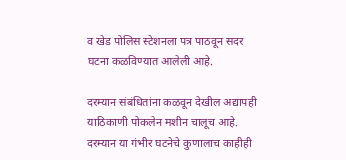व खेड पोलिस स्टेशनला पत्र पाठवून सदर घटना कळविण्यात आलेली आहे.

दरम्यान संबंधितांना कळवून देखील अद्यापही याठिकाणी पोकलेन मशीन चालूच आहे. दरम्यान या गंभीर घटनेचे कुणालाच काहीही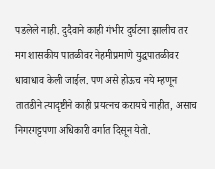पडलेले नाही. दुदैवाने काही गंभीर दुर्घटना झालीच तर मग शासकीय पातळीवर नेहमीप्रमाणे युद्धपातळीवर धावाधाव केली जाईल. पण असे होऊच नये म्हणून तातडीने त्यादृष्टीने काही प्रयत्नच करायचे नाहीत, असाच निगरगट्टपणा अधिकारी वर्गात दिसून येतो.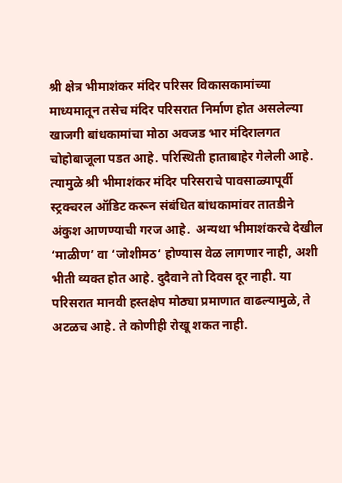श्री क्षेत्र भीमाशंकर मंदिर परिसर विकासकामांच्या माध्यमातून तसेच मंदिर परिसरात निर्माण होत असलेल्या खाजगी बांधकामांचा मोठा अवजड भार मंदिरालगत चोहोबाजूला पडत आहे. परिस्थिती हाताबाहेर गेलेली आहे. त्यामुळे श्री भीमाशंकर मंदिर परिसराचे पावसाळ्यापूर्वी स्ट्रक्चरल ऑडिट करून संबंधित बांधकामांवर तातडीने अंकुश आणण्याची गरज आहे.  अन्यथा भीमाशंकरचे देखील ‘माळीण’ वा ‘जोशीमठ‘ होण्यास वेळ लागणार नाही, अशी भीती व्यक्त होत आहे. दुदैवाने तो दिवस दूर नाही. या परिसरात मानवी हस्तक्षेप मोठ्या प्रमाणात वाढल्यामुळे, ते अटळच आहे. ते कोणीही रोखू शकत नाही.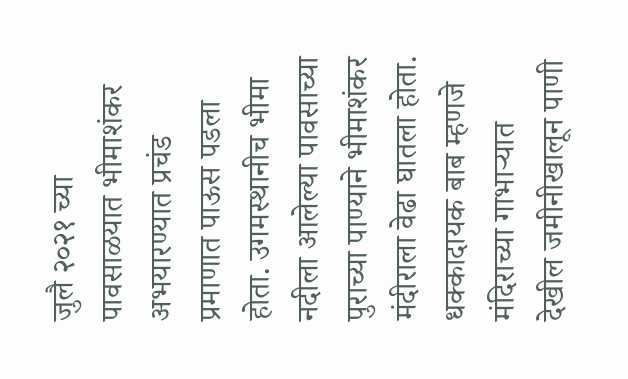जुलै २०२१ च्या पावसाळयात भीमाशंकर अभयारण्यात प्रचंड प्रमाणात पाऊस पडला होता. उगमस्थानीच भीमा नदीला आलेल्या पावसाच्या पुराच्या पाण्याने भीमाशंकर मंदीराला वेढा घातला होता. धक्कादायक बाब म्हणजे मंदिराच्या गाभाऱ्यात देखील जमीनीखालून पाणी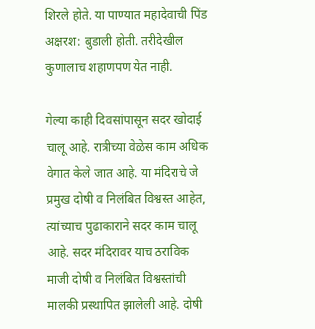शिरले होते. या पाण्यात महादेवाची पिंड अक्षरश: बुडाली होती. तरीदेखील कुणालाच शहाणपण येत नाही.

गेल्या काही दिवसांपासून सदर खोदाई चालू आहे. रात्रीच्या वेळेस काम अधिक वेगात केले जात आहे. या मंदिराचे जे प्रमुख दोषी व निलंबित विश्वस्त आहेत, त्यांच्याच पुढाकाराने सदर काम चालू आहे. सदर मंदिरावर याच ठराविक माजी दोषी व निलंबित विश्वस्तांची मालकी प्रस्थापित झालेली आहे. दोषी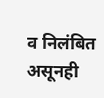व निलंबित असूनही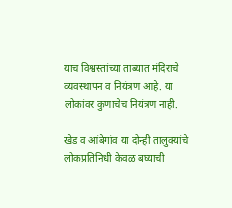याच विश्वस्तांच्या ताब्यात मंदिराचे व्यवस्थापन व नियंत्रण आहे. या लोकांवर कुणाचेच नियंत्रण नाही.

खेड व आंबेगांव या दोन्ही तालुक्यांचे लोकप्रतिनिधी केवळ बघ्याची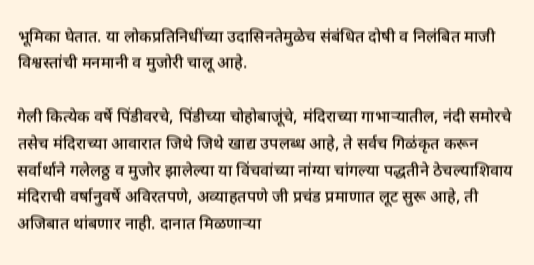भूमिका घेतात. या लोकप्रतिनिधींच्या उदासिनतेमुळेच संबंधित दोषी व निलंबित माजी विश्वस्तांची मनमानी व मुजोरी चालू आहे.

गेली कित्येक वर्षे पिंडीवरचे, पिंडीच्या चोहोबाजूंचे, मंदिराच्या गाभाऱ्यातील, नंदी समोरचे तसेच मंदिराच्या आवारात जिथे जिथे खाद्य उपलब्ध आहे, ते सर्वच गिळंकृत करून सर्वार्थाने गलेलठ्ठ व मुजोर झालेल्या या विंचवांच्या नांग्या चांगल्या पद्धतीने ठेचल्याशिवाय मंदिराची वर्षानुवर्षे अविरतपणे, अव्याहतपणे जी प्रचंड प्रमाणात लूट सुरू आहे, ती अजिबात थांबणार नाही. दानात मिळणाऱ्या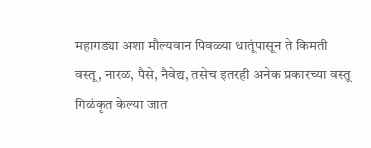महागड्या अशा मौल्यवान पिवळ्या धातूंपासून ते किमती वस्तू, नारळ, पैसे, नैवेद्य, तसेच इतरही अनेक प्रकारच्या वस्तू गिळंकृत केल्या जात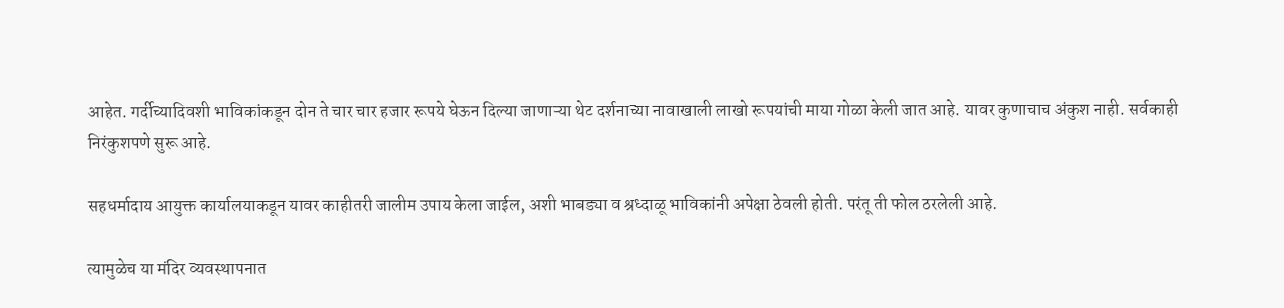आहेत. गर्दीच्यादिवशी भाविकांकडून दोन ते चार चार हजार रूपये घेऊन दिल्या जाणाऱ्या थेट दर्शनाच्या नावाखाली लाखो रूपयांची माया गोळा केली जात आहे. यावर कुणाचाच अंकुश नाही. सर्वकाही निरंकुशपणे सुरू आहे.

सहधर्मादाय आयुक्त कार्यालयाकडून यावर काहीतरी जालीम उपाय केला जाईल, अशी भाबड्या व श्रध्दाळू भाविकांनी अपेक्षा ठेवली होती. परंतू ती फोल ठरलेली आहे.

त्यामुळेच या मंदिर व्यवस्थापनात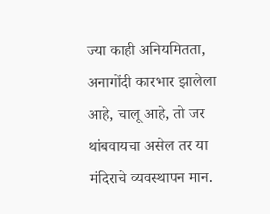ज्या काही अनियमितता, अनागोंदी कारभार झालेला आहे, चालू आहे, तो जर थांबवायचा असेल तर या मंदिराचे व्यवस्थापन मान.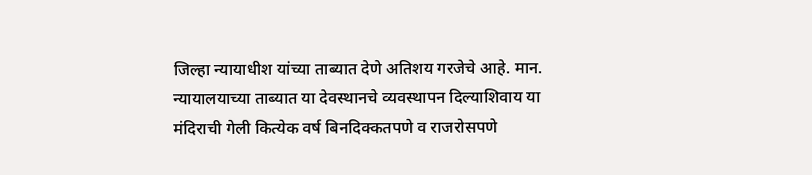जिल्हा न्यायाधीश यांच्या ताब्यात देणे अतिशय गरजेचे आहे. मान. न्यायालयाच्या ताब्यात या देवस्थानचे व्यवस्थापन दिल्याशिवाय या मंदिराची गेली कित्येक वर्ष बिनदिक्कतपणे व राजरोसपणे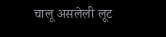चालू असलेली लूट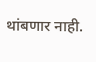थांबणार नाही.